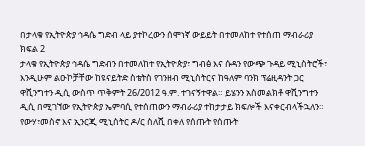በታላቁ የኢትዮጵያ ኅዳሴ ግድብ ላይ ያተኮረውን ሰሞነኛ ውይይት በተመለከተ የተሰጠ ማብራሪያ ክፍል 2
ታላቁ የኢትዮጵያ ኅዳሴ ግድብን በተመለከተ የኢትዮጵያ፣ ግብፅ እና ሱዳን የውጭ ጉዳይ ሚኒስትሮች፣ እንዲሁም ልዑኮቻቸው ከዩናይትድ ስቴትስ የገንዘብ ሚኒስትርና ከዓለም ባንክ ፕሬዚዳንት ጋር ዋሺንግተን ዲሲ ውስጥ ጥቅምት 26/2012 ዓ.ም. ተገናኝተዋል። ይሄንን አስመልክቶ ዋሺንግተን ዲሲ በሚገኘው የኢትዮጵያ ኤምባሲ የተሰጠውን ማብራሪያ ተከታታይ ክፍሎች እናቀርብላችኋለን። የውሃ፣መስኖ እና ኢንርጂ ሚኒስትር ዶ/ር ስለሺ በቀለ የሰጡት የሰጡት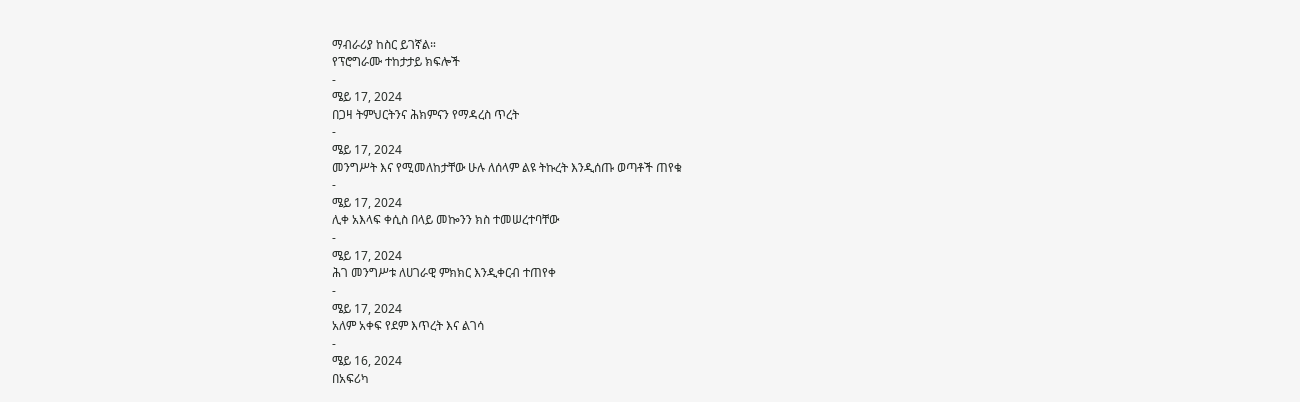ማብራሪያ ከስር ይገኛል።
የፕሮግራሙ ተከታታይ ክፍሎች
-
ሜይ 17, 2024
በጋዛ ትምህርትንና ሕክምናን የማዳረስ ጥረት
-
ሜይ 17, 2024
መንግሥት እና የሚመለከታቸው ሁሉ ለሰላም ልዩ ትኩረት እንዲሰጡ ወጣቶች ጠየቁ
-
ሜይ 17, 2024
ሊቀ አእላፍ ቀሲስ በላይ መኰንን ክስ ተመሠረተባቸው
-
ሜይ 17, 2024
ሕገ መንግሥቱ ለሀገራዊ ምክክር እንዲቀርብ ተጠየቀ
-
ሜይ 17, 2024
አለም አቀፍ የደም እጥረት እና ልገሳ
-
ሜይ 16, 2024
በአፍሪካ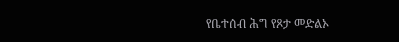የቤተሰብ ሕግ የጾታ መድልኦ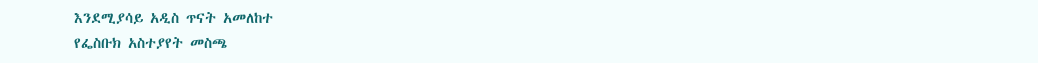እንደሚያሳይ አዲስ ጥናት አመለከተ
የፌስቡክ አስተያየት መስጫ